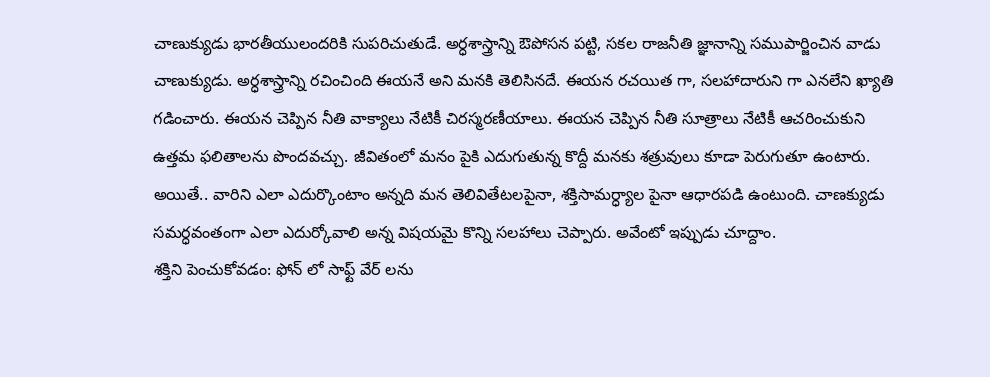చాణుక్యుడు భారతీయులందరికి సుపరిచుతుడే. అర్ధశాస్త్రాన్ని ఔపోసన పట్టి, సకల రాజనీతి జ్ఞానాన్ని సముపార్జించిన వాడు చాణుక్యుడు. అర్ధశాస్త్రాన్ని రచించింది ఈయనే అని మనకి తెలిసినదే. ఈయన రచయిత గా, సలహాదారుని గా ఎనలేని ఖ్యాతి గడించారు. ఈయన చెప్పిన నీతి వాక్యాలు నేటికీ చిరస్మరణీయాలు. ఈయన చెప్పిన నీతి సూత్రాలు నేటికీ ఆచరించుకుని ఉత్తమ ఫలితాలను పొందవచ్చు. జీవితంలో మనం పైకి ఎదుగుతున్న కొద్దీ మనకు శత్రువులు కూడా పెరుగుతూ ఉంటారు. అయితే.. వారిని ఎలా ఎదుర్కొంటాం అన్నది మన తెలివితేటలపైనా, శక్తిసామర్ధ్యాల పైనా ఆధారపడి ఉంటుంది. చాణక్యుడు సమర్ధవంతంగా ఎలా ఎదుర్కోవాలి అన్న విషయమై కొన్ని సలహాలు చెప్పారు. అవేంటో ఇప్పుడు చూద్దాం.
శక్తిని పెంచుకోవడం: ఫోన్ లో సాఫ్ట్ వేర్ లను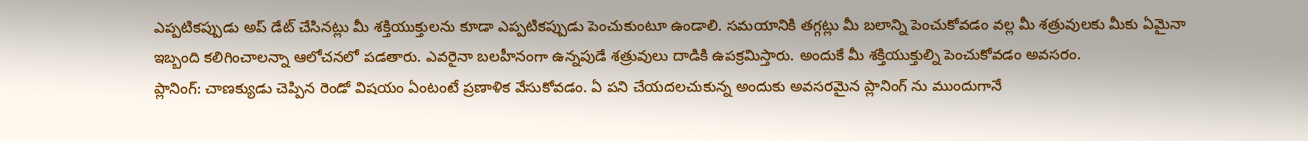ఎప్పటికప్పుడు అప్ డేట్ చేసినట్లు మీ శక్తియుక్తులను కూడా ఎప్పటికప్పుడు పెంచుకుంటూ ఉండాలి. సమయానికి తగ్గట్లు మీ బలాన్ని పెంచుకోవడం వల్ల మీ శత్రువులకు మీకు ఏమైనా ఇబ్బంది కలిగించాలన్నా ఆలోచనలో పడతారు. ఎవరైనా బలహీనంగా ఉన్నపుడే శత్రువులు దాడికి ఉపక్రమిస్తారు. అందుకే మీ శక్తియుక్తుల్ని పెంచుకోవడం అవసరం.
ప్లానింగ్: చాణక్యుడు చెప్పిన రెండో విషయం ఏంటంటే ప్రణాళిక వేసుకోవడం. ఏ పని చేయదలచుకున్న అందుకు అవసరమైన ప్లానింగ్ ను ముందుగానే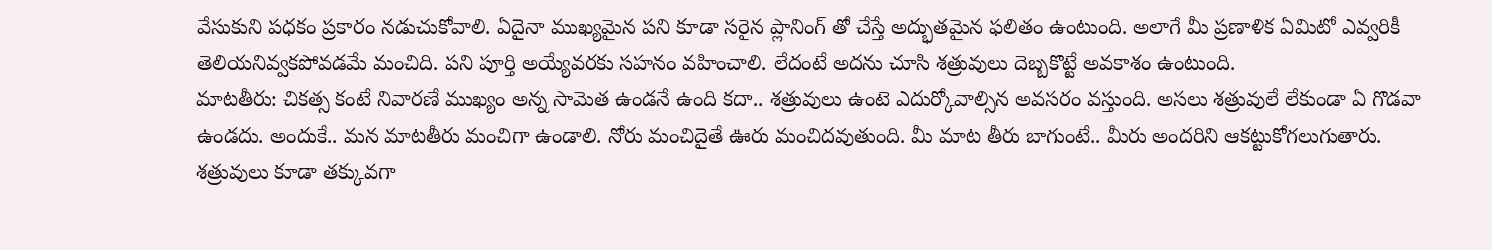వేసుకుని పధకం ప్రకారం నడుచుకోవాలి. ఏదైనా ముఖ్యమైన పని కూడా సరైన ప్లానింగ్ తో చేస్తే అద్భుతమైన ఫలితం ఉంటుంది. అలాగే మీ ప్రణాళిక ఏమిటో ఎవ్వరికీ తెలియనివ్వకపోవడమే మంచిది. పని పూర్తి అయ్యేవరకు సహనం వహించాలి. లేదంటే అదను చూసి శత్రువులు దెబ్బకొట్టే అవకాశం ఉంటుంది.
మాటతీరు: చికత్స కంటే నివారణే ముఖ్యం అన్న సామెత ఉండనే ఉంది కదా.. శత్రువులు ఉంటె ఎదుర్కోవాల్సిన అవసరం వస్తుంది. అసలు శత్రువులే లేకుండా ఏ గొడవా ఉండదు. అందుకే.. మన మాటతీరు మంచిగా ఉండాలి. నోరు మంచిదైతే ఊరు మంచిదవుతుంది. మీ మాట తీరు బాగుంటే.. మీరు అందరిని ఆకట్టుకోగలుగుతారు. శత్రువులు కూడా తక్కువగా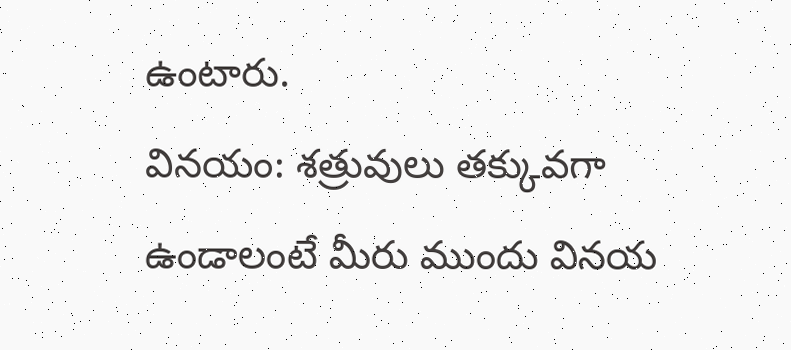ఉంటారు.
వినయం: శత్రువులు తక్కువగా ఉండాలంటే మీరు ముందు వినయ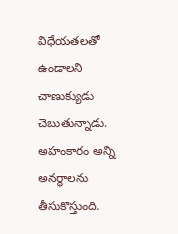విధేయతలతో ఉండాలని చాణుక్యుడు చెబుతున్నాడు. అహంకారం అన్ని అనర్ధాలను తీసుకొస్తుంది.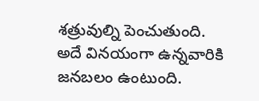శత్రువుల్ని పెంచుతుంది. అదే వినయంగా ఉన్నవారికి జనబలం ఉంటుంది.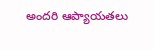అందరి ఆప్యాయతలు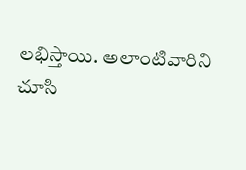లభిస్తాయి. అలాంటివారిని చూసి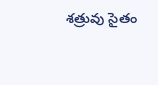శత్రువు సైతం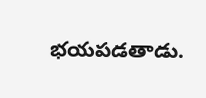భయపడతాడు.